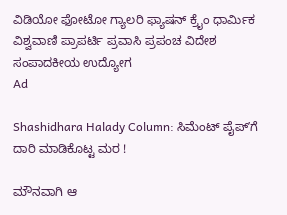ವಿಡಿಯೋ ಫೋಟೋ ಗ್ಯಾಲರಿ ಫ್ಯಾಷನ್ ಕ್ರೈಂ ಧಾರ್ಮಿಕ ವಿಶ್ವವಾಣಿ ಪ್ರಾಪರ್ಟಿ ಪ್ರವಾಸಿ ಪ್ರಪಂಚ ವಿದೇಶ ಸಂಪಾದಕೀಯ ಉದ್ಯೋಗ
Ad

Shashidhara Halady Column: ಸಿಮೆಂಟ್‌ ಪೈಪ್‌ʼಗೆ ದಾರಿ ಮಾಡಿಕೊಟ್ಟ ಮರ !

ಮೌನವಾಗಿ ಆ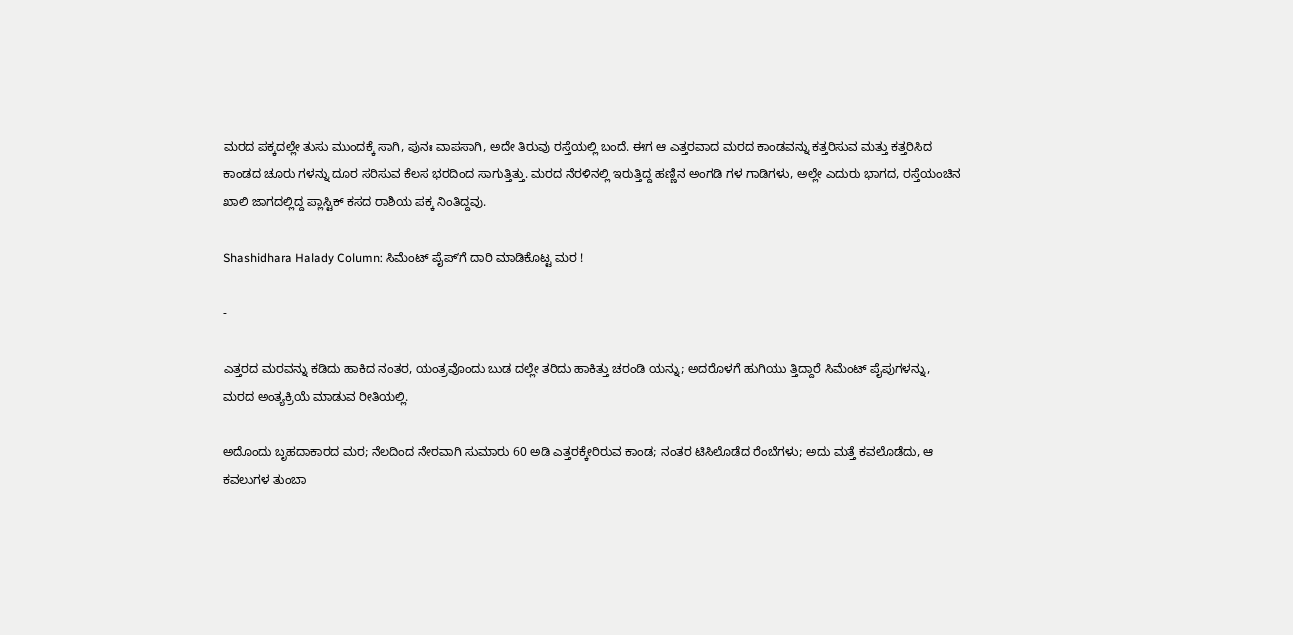ಮರದ ಪಕ್ಕದಲ್ಲೇ ತುಸು ಮುಂದಕ್ಕೆ ಸಾಗಿ, ಪುನಃ ವಾಪಸಾಗಿ, ಅದೇ ತಿರುವು ರಸ್ತೆಯಲ್ಲಿ ಬಂದೆ. ಈಗ ಆ ಎತ್ತರವಾದ ಮರದ ಕಾಂಡವನ್ನು ಕತ್ತರಿಸುವ ಮತ್ತು ಕತ್ತರಿಸಿದ ಕಾಂಡದ ಚೂರು ಗಳನ್ನು ದೂರ ಸರಿಸುವ ಕೆಲಸ ಭರದಿಂದ ಸಾಗುತ್ತಿತ್ತು. ಮರದ ನೆರಳಿನಲ್ಲಿ ಇರುತ್ತಿದ್ದ ಹಣ್ಣಿನ ಅಂಗಡಿ ಗಳ ಗಾಡಿಗಳು, ಅಲ್ಲೇ ಎದುರು ಭಾಗದ, ರಸ್ತೆಯಂಚಿನ ಖಾಲಿ ಜಾಗದಲ್ಲಿದ್ದ ಪ್ಲಾಸ್ಟಿಕ್ ಕಸದ ರಾಶಿಯ ಪಕ್ಕ ನಿಂತಿದ್ದವು.

Shashidhara Halady Column: ಸಿಮೆಂಟ್‌ ಪೈಪ್‌ʼಗೆ ದಾರಿ ಮಾಡಿಕೊಟ್ಟ ಮರ !

-

ಎತ್ತರದ ಮರವನ್ನು ಕಡಿದು ಹಾಕಿದ ನಂತರ, ಯಂತ್ರವೊಂದು ಬುಡ ದಲ್ಲೇ ತರಿದು ಹಾಕಿತ್ತು ಚರಂಡಿ ಯನ್ನು; ಅದರೊಳಗೆ ಹುಗಿಯು ತ್ತಿದ್ದಾರೆ ಸಿಮೆಂಟ್ ಪೈಪುಗಳನ್ನು, ಮರದ ಅಂತ್ಯಕ್ರಿಯೆ ಮಾಡುವ ರೀತಿಯಲ್ಲಿ.

ಅದೊಂದು ಬೃಹದಾಕಾರದ ಮರ; ನೆಲದಿಂದ ನೇರವಾಗಿ ಸುಮಾರು 60 ಅಡಿ ಎತ್ತರಕ್ಕೇರಿರುವ ಕಾಂಡ; ನಂತರ ಟಿಸಿಲೊಡೆದ ರೆಂಬೆಗಳು; ಅದು ಮತ್ತೆ ಕವಲೊಡೆದು, ಆ ಕವಲುಗಳ ತುಂಬಾ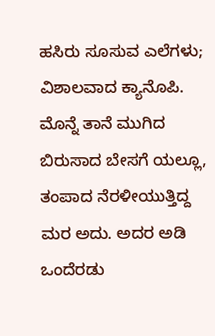ಹಸಿರು ಸೂಸುವ ಎಲೆಗಳು; ವಿಶಾಲವಾದ ಕ್ಯಾನೊಪಿ. ಮೊನ್ನೆ ತಾನೆ ಮುಗಿದ ಬಿರುಸಾದ ಬೇಸಗೆ ಯಲ್ಲೂ, ತಂಪಾದ ನೆರಳೀಯುತ್ತಿದ್ದ ಮರ ಅದು. ಅದರ ಅಡಿ ಒಂದೆರಡು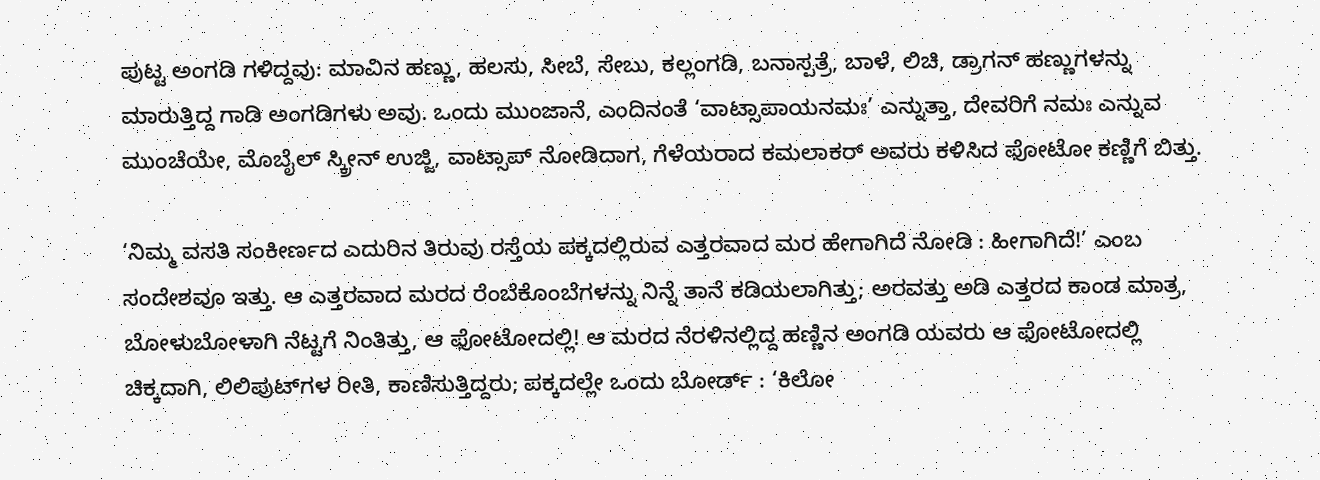ಪುಟ್ಟ ಅಂಗಡಿ ಗಳಿದ್ದವು: ಮಾವಿನ ಹಣ್ಣು, ಹಲಸು, ಸೀಬೆ, ಸೇಬು, ಕಲ್ಲಂಗಡಿ, ಬನಾಸ್ಪತ್ರೆ, ಬಾಳೆ, ಲಿಚಿ, ಡ್ರಾಗನ್ ಹಣ್ಣುಗಳನ್ನು ಮಾರುತ್ತಿದ್ದ ಗಾಡಿ ಅಂಗಡಿಗಳು ಅವು. ಒಂದು ಮುಂಜಾನೆ, ಎಂದಿನಂತೆ ‘ವಾಟ್ಸಾಪಾಯನಮಃ’ ಎನ್ನುತ್ತಾ, ದೇವರಿಗೆ ನಮಃ ಎನ್ನುವ ಮುಂಚೆಯೇ, ಮೊಬೈಲ್ ಸ್ಕ್ರೀನ್ ಉಜ್ಜಿ, ವಾಟ್ಸಾಪ್ ನೋಡಿದಾಗ, ಗೆಳೆಯರಾದ ಕಮಲಾಕರ್ ಅವರು ಕಳಿಸಿದ ಫೋಟೋ ಕಣ್ಣಿಗೆ ಬಿತ್ತು.

‘ನಿಮ್ಮ ವಸತಿ ಸಂಕೀರ್ಣದ ಎದುರಿನ ತಿರುವು ರಸ್ತೆಯ ಪಕ್ಕದಲ್ಲಿರುವ ಎತ್ತರವಾದ ಮರ ಹೇಗಾಗಿದೆ ನೋಡಿ : ಹೀಗಾಗಿದೆ!’ ಎಂಬ ಸಂದೇಶವೂ ಇತ್ತು. ಆ ಎತ್ತರವಾದ ಮರದ ರೆಂಬೆಕೊಂಬೆಗಳನ್ನು ನಿನ್ನೆ ತಾನೆ ಕಡಿಯಲಾಗಿತ್ತು; ಅರವತ್ತು ಅಡಿ ಎತ್ತರದ ಕಾಂಡ ಮಾತ್ರ, ಬೋಳುಬೋಳಾಗಿ ನೆಟ್ಟಗೆ ನಿಂತಿತ್ತು, ಆ ಫೋಟೋದಲ್ಲಿ! ಆ ಮರದ ನೆರಳಿನಲ್ಲಿದ್ದ ಹಣ್ಣಿನ ಅಂಗಡಿ ಯವರು ಆ ಫೋಟೋದಲ್ಲಿ ಚಿಕ್ಕದಾಗಿ, ಲಿಲಿಪುಟ್‌ಗಳ ರೀತಿ, ಕಾಣಿಸುತ್ತಿದ್ದರು; ಪಕ್ಕದಲ್ಲೇ ಒಂದು ಬೋರ್ಡ್ : ‘ಕಿಲೋ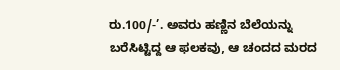ರು.100/-’. ಅವರು ಹಣ್ಣಿನ ಬೆಲೆಯನ್ನು ಬರೆಸಿಟ್ಟಿದ್ದ ಆ ಫಲಕವು, ಆ ಚಂದದ ಮರದ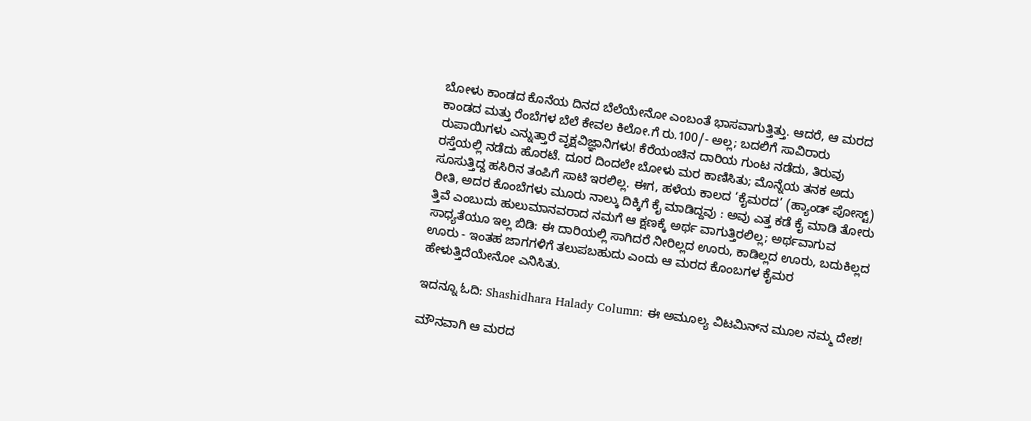ಬೋಳು ಕಾಂಡದ ಕೊನೆಯ ದಿನದ ಬೆಲೆಯೇನೋ ಎಂಬಂತೆ ಭಾಸವಾಗುತ್ತಿತ್ತು. ಆದರೆ, ಆ ಮರದ ಕಾಂಡದ ಮತ್ತು ರೆಂಬೆಗಳ ಬೆಲೆ ಕೇವಲ ಕಿಲೋ.ಗೆ ರು.100/- ಅಲ್ಲ; ಬದಲಿಗೆ ಸಾವಿರಾರು ರುಪಾಯಿಗಳು ಎನ್ನುತ್ತಾರೆ ವೃಕ್ಷವಿಜ್ಞಾನಿಗಳು! ಕೆರೆಯಂಚಿನ ದಾರಿಯ ಗುಂಟ ನಡೆದು, ತಿರುವು ರಸ್ತೆಯಲ್ಲಿ ನಡೆದು ಹೊರಟೆ. ದೂರ ದಿಂದಲೇ ಬೋಳು ಮರ ಕಾಣಿಸಿತು; ಮೊನ್ನೆಯ ತನಕ ಅದು ಸೂಸುತ್ತಿದ್ದ ಹಸಿರಿನ ತಂಪಿಗೆ ಸಾಟಿ ಇರಲಿಲ್ಲ. ಈಗ, ಹಳೆಯ ಕಾಲದ ‘ಕೈಮರದ’ (ಹ್ಯಾಂಡ್ ಪೋಸ್ಟ್) ರೀತಿ, ಅದರ ಕೊಂಬೆಗಳು ಮೂರು ನಾಲ್ಕು ದಿಕ್ಕಿಗೆ ಕೈ ಮಾಡಿದ್ದವು : ಅವು ಎತ್ತ ಕಡೆ ಕೈ ಮಾಡಿ ತೋರು ತ್ತಿವೆ ಎಂಬುದು ಹುಲುಮಾನವರಾದ ನಮಗೆ ಆ ಕ್ಷಣಕ್ಕೆ ಅರ್ಥ ವಾಗುತ್ತಿರಲಿಲ್ಲ; ಅರ್ಥವಾಗುವ ಸಾಧ್ಯತೆಯೂ ಇಲ್ಲ ಬಿಡಿ: ಈ ದಾರಿಯಲ್ಲಿ ಸಾಗಿದರೆ ನೀರಿಲ್ಲದ ಊರು, ಕಾಡಿಲ್ಲದ ಊರು, ಬದುಕಿಲ್ಲದ ಊರು - ಇಂತಹ ಜಾಗಗಳಿಗೆ ತಲುಪಬಹುದು ಎಂದು ಆ ಮರದ ಕೊಂಬಗಳ ಕೈಮರ ಹೇಳುತ್ತಿದೆಯೇನೋ ಎನಿಸಿತು.

ಇದನ್ನೂ ಓದಿ: Shashidhara Halady Column: ಈ ಅಮೂಲ್ಯ ವಿಟಮಿನ್‌ನ ಮೂಲ ನಮ್ಮ ದೇಶ!

ಮೌನವಾಗಿ ಆ ಮರದ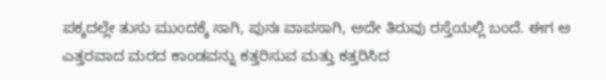ಪಕ್ಕದಲ್ಲೇ ತುಸು ಮುಂದಕ್ಕೆ ಸಾಗಿ, ಪುನಃ ವಾಪಸಾಗಿ, ಅದೇ ತಿರುವು ರಸ್ತೆಯಲ್ಲಿ ಬಂದೆ. ಈಗ ಆ ಎತ್ತರವಾದ ಮರದ ಕಾಂಡವನ್ನು ಕತ್ತರಿಸುವ ಮತ್ತು ಕತ್ತರಿಸಿದ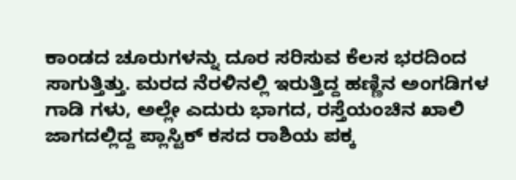ಕಾಂಡದ ಚೂರುಗಳನ್ನು ದೂರ ಸರಿಸುವ ಕೆಲಸ ಭರದಿಂದ ಸಾಗುತ್ತಿತ್ತು. ಮರದ ನೆರಳಿನಲ್ಲಿ ಇರುತ್ತಿದ್ದ ಹಣ್ಣಿನ ಅಂಗಡಿಗಳ ಗಾಡಿ ಗಳು, ಅಲ್ಲೇ ಎದುರು ಭಾಗದ, ರಸ್ತೆಯಂಚಿನ ಖಾಲಿ ಜಾಗದಲ್ಲಿದ್ದ ಪ್ಲಾಸ್ಟಿಕ್ ಕಸದ ರಾಶಿಯ ಪಕ್ಕ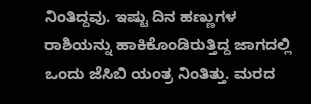ನಿಂತಿದ್ದವು. ಇಷ್ಟು ದಿನ ಹಣ್ಣುಗಳ ರಾಶಿಯನ್ನು ಹಾಕಿಕೊಂಡಿರುತ್ತಿದ್ದ ಜಾಗದಲ್ಲಿ ಒಂದು ಜೆಸಿಬಿ ಯಂತ್ರ ನಿಂತಿತ್ತು. ಮರದ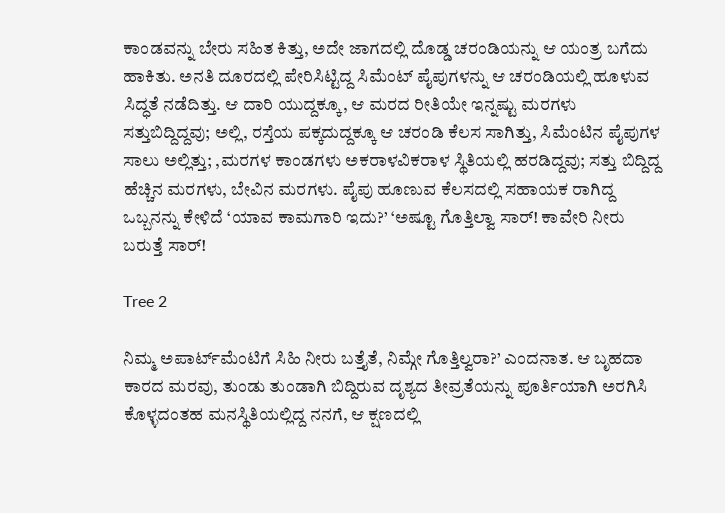ಕಾಂಡವನ್ನು ಬೇರು ಸಹಿತ ಕಿತ್ತು, ಅದೇ ಜಾಗದಲ್ಲಿ ದೊಡ್ಡ ಚರಂಡಿಯನ್ನು ಆ ಯಂತ್ರ ಬಗೆದು ಹಾಕಿತು. ಅನತಿ ದೂರದಲ್ಲಿ ಪೇರಿಸಿಟ್ಟಿದ್ದ ಸಿಮೆಂಟ್ ಪೈಪುಗಳನ್ನು ಆ ಚರಂಡಿಯಲ್ಲಿ ಹೂಳುವ ಸಿದ್ಧತೆ ನಡೆದಿತ್ತು. ಆ ದಾರಿ ಯುದ್ದಕ್ಕೂ, ಆ ಮರದ ರೀತಿಯೇ ಇನ್ನಷ್ಟು ಮರಗಳು ಸತ್ತುಬಿದ್ದಿದ್ದವು; ಅಲ್ಲಿ, ರಸ್ತೆಯ ಪಕ್ಕದುದ್ದಕ್ಕೂ ಆ ಚರಂಡಿ ಕೆಲಸ ಸಾಗಿತ್ತು, ಸಿಮೆಂಟಿನ ಪೈಪುಗಳ ಸಾಲು ಅಲ್ಲಿತ್ತು; ,ಮರಗಳ ಕಾಂಡಗಳು ಅಕರಾಳವಿಕರಾಳ ಸ್ಥಿತಿಯಲ್ಲಿ ಹರಡಿದ್ದವು; ಸತ್ತು ಬಿದ್ದಿದ್ದ ಹೆಚ್ಚಿನ ಮರಗಳು, ಬೇವಿನ ಮರಗಳು. ಪೈಪು ಹೂಣುವ ಕೆಲಸದಲ್ಲಿ ಸಹಾಯಕ ರಾಗಿದ್ದ ಒಬ್ಬನನ್ನು ಕೇಳಿದೆ ‘ಯಾವ ಕಾಮಗಾರಿ ಇದು?’ ‘ಅಷ್ಟೂ ಗೊತ್ತಿಲ್ವಾ ಸಾರ್! ಕಾವೇರಿ ನೀರು ಬರುತ್ತೆ ಸಾರ್!

Tree 2

ನಿಮ್ಮ ಅಪಾರ್ಟ್‌ಮೆಂಟಿಗೆ ಸಿಹಿ ನೀರು ಬತ್ತೈತೆ, ನಿಮ್ಗೇ ಗೊತ್ತಿಲ್ವರಾ?’ ಎಂದನಾತ. ಆ ಬೃಹದಾ ಕಾರದ ಮರವು, ತುಂಡು ತುಂಡಾಗಿ ಬಿದ್ದಿರುವ ದೃಶ್ಯದ ತೀವ್ರತೆಯನ್ನು ಪೂರ್ತಿಯಾಗಿ ಅರಗಿಸಿ ಕೊಳ್ಳದಂತಹ ಮನಸ್ಥಿತಿಯಲ್ಲಿದ್ದ ನನಗೆ, ಆ ಕ್ಷಣದಲ್ಲಿ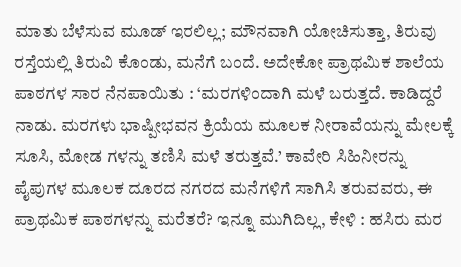ಮಾತು ಬೆಳೆಸುವ ಮೂಡ್ ಇರಲಿಲ್ಲ; ಮೌನವಾಗಿ ಯೋಚಿಸುತ್ತಾ, ತಿರುವು ರಸ್ತೆಯಲ್ಲಿ ತಿರುವಿ ಕೊಂಡು, ಮನೆಗೆ ಬಂದೆ. ಅದೇಕೋ ಪ್ರಾಥಮಿಕ ಶಾಲೆಯ ಪಾಠಗಳ ಸಾರ ನೆನಪಾಯಿತು : ‘ಮರಗಳಿಂದಾಗಿ ಮಳೆ ಬರುತ್ತದೆ. ಕಾಡಿದ್ದರೆ ನಾಡು. ಮರಗಳು ಭಾಷ್ಪೀಭವನ ಕ್ರಿಯೆಯ ಮೂಲಕ ನೀರಾವೆಯನ್ನು ಮೇಲಕ್ಕೆ ಸೂಸಿ, ಮೋಡ ಗಳನ್ನು ತಣಿಸಿ ಮಳೆ ತರುತ್ತವೆ.’ ಕಾವೇರಿ ಸಿಹಿನೀರನ್ನು ಪೈಪುಗಳ ಮೂಲಕ ದೂರದ ನಗರದ ಮನೆಗಳಿಗೆ ಸಾಗಿಸಿ ತರುವವರು, ಈ ಪ್ರಾಥಮಿಕ ಪಾಠಗಳನ್ನು ಮರೆತರೆ? ಇನ್ನೂ ಮುಗಿದಿಲ್ಲ, ಕೇಳಿ : ಹಸಿರು ಮರ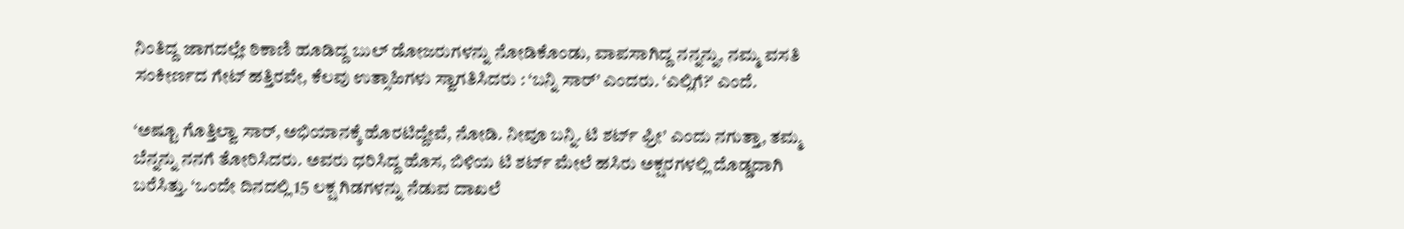ನಿಂತಿದ್ದ ಜಾಗದಲ್ಲೇ ಠಿಕಾಣಿ ಹೂಡಿದ್ದ ಬುಲ್ ಡೋಜರುಗಳನ್ನು ನೋಡಿಕೊಂಡು, ವಾಪಸಾಗಿದ್ದ ನನ್ನನ್ನು, ನಮ್ಮ ವಸತಿ ಸಂಕೀರ್ಣದ ಗೇಟ್ ಹತ್ತಿರವೇ, ಕೆಲವು ಉತ್ಸಾಹಿಗಳು ಸ್ವಾಗತಿಸಿದರು : ‘ಬನ್ನಿ ಸಾರ್’ ಎಂದರು. ‘ಎಲ್ಲಿಗೆ?’ ಎಂದೆ.

‘ಅಷ್ಟೂ ಗೊತ್ತಿಲ್ವಾ ಸಾರ್, ಅಭಿಯಾನಕ್ಕೆ ಹೊರಟಿದ್ದೇವೆ, ನೋಡಿ. ನೀವೂ ಬನ್ನಿ. ಟಿ ಶರ್ಟ್ ಫ್ರೀ’ ಎಂದು ನಗುತ್ತಾ, ತಮ್ಮ ಬೆನ್ನನ್ನು ನನಗೆ ತೋರಿಸಿದರು. ಅವರು ಧರಿಸಿದ್ದ ಹೊಸ, ಬಿಳಿಯ ಟಿ ಶರ್ಟ್ ಮೇಲೆ ಹಸಿರು ಅಕ್ಷರಗಳಲ್ಲಿ ದೊಡ್ಡದಾಗಿ ಬರೆಸಿತ್ತು. ‘ಒಂದೇ ದಿನದಲ್ಲಿ 15 ಲಕ್ಷ ಗಿಡಗಳನ್ನು ನೆಡುವ ದಾಖಲೆ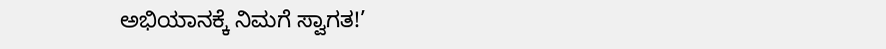ಅಭಿಯಾನಕ್ಕೆ ನಿಮಗೆ ಸ್ವಾಗತ!’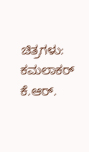ಚಿತ್ರಗಳು: ಕಮಲಾಕರ್ ಕೆ.ಆರ್.